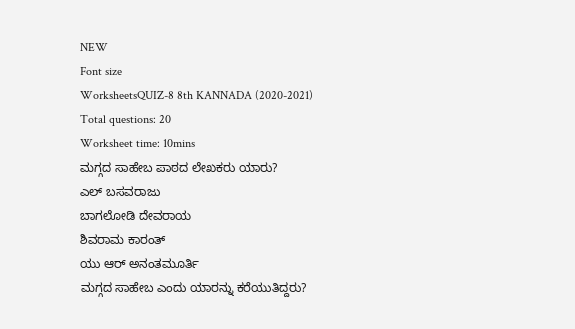NEW
Font size
WorksheetsQUIZ-8 8th KANNADA (2020-2021)
Total questions: 20
Worksheet time: 10mins
ಮಗ್ಗದ ಸಾಹೇಬ ಪಾಠದ ಲೇಖಕರು ಯಾರು?
ಎಲ್ ಬಸವರಾಜು
ಬಾಗಲೋಡಿ ದೇವರಾಯ
ಶಿವರಾಮ ಕಾರಂತ್
ಯು ಆರ್ ಅನಂತಮೂರ್ತಿ
ಮಗ್ಗದ ಸಾಹೇಬ ಎಂದು ಯಾರನ್ನು ಕರೆಯುತಿದ್ದರು?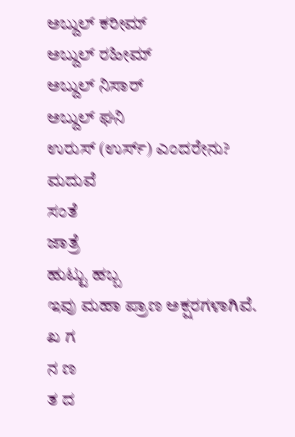ಅಬ್ದುಲ್ ಕರೀಮ್
ಅಬ್ದುಲ್ ರಹೀಮ್
ಅಬ್ದುಲ್ ನಿಸಾರ್
ಅಬ್ದುಲ್ ಘನಿ
ಉರುಸ್ (ಉರ್ಸ್) ಎಂದರೇನು?
ಮದುವೆ
ಸಂತೆ
ಜಾತ್ರೆ
ಹುಟ್ಟು ಹಬ್ಬ
ಇವು ಮಹಾ ಪ್ರಾಣ ಅಕ್ಷರಗಳಾಗಿವೆ.
ಖ ಗ
ನ ಣ
ತ ದ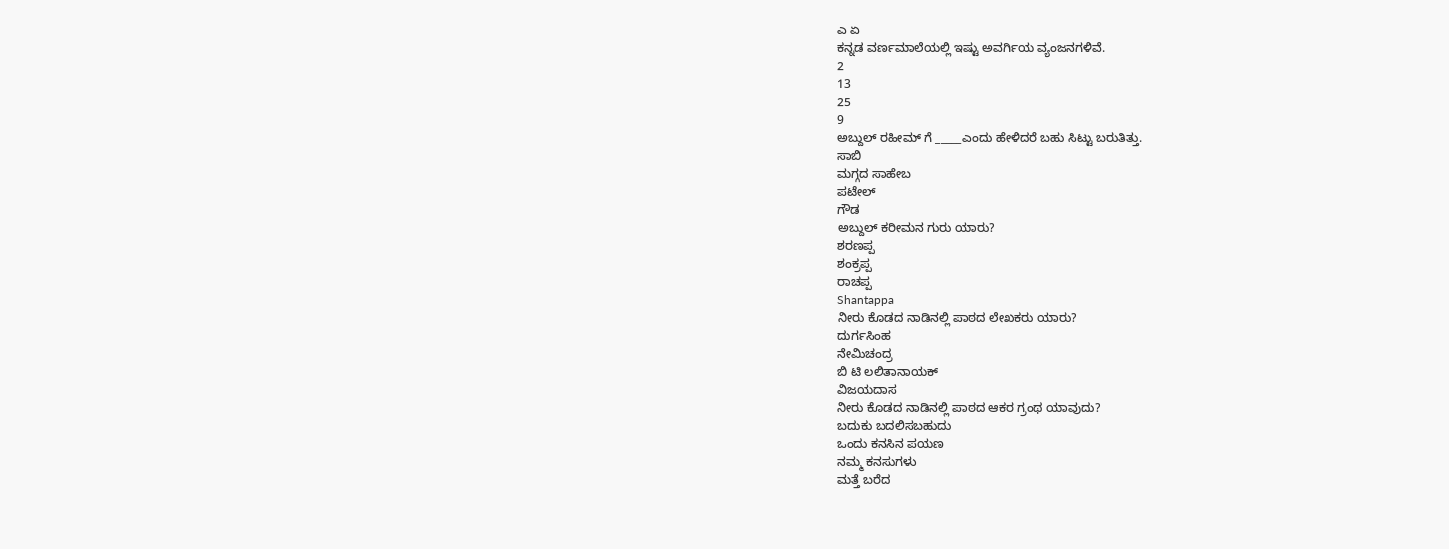ಎ ಏ
ಕನ್ನಡ ವರ್ಣಮಾಲೆಯಲ್ಲಿ ಇಷ್ಟು ಅವರ್ಗಿಯ ವ್ಯಂಜನಗಳಿವೆ.
2
13
25
9
ಅಬ್ದುಲ್ ರಹೀಮ್ ಗೆ _____ಎಂದು ಹೇಳಿದರೆ ಬಹು ಸಿಟ್ಟು ಬರುತಿತ್ತು.
ಸಾಬಿ
ಮಗ್ಗದ ಸಾಹೇಬ
ಪಟೇಲ್
ಗೌಡ
ಅಬ್ದುಲ್ ಕರೀಮನ ಗುರು ಯಾರು?
ಶರಣಪ್ಪ
ಶಂಕ್ರಪ್ಪ
ರಾಚಪ್ಪ
Shantappa
ನೀರು ಕೊಡದ ನಾಡಿನಲ್ಲಿ ಪಾಠದ ಲೇಖಕರು ಯಾರು?
ದುರ್ಗಸಿಂಹ
ನೇಮಿಚಂದ್ರ
ಬಿ ಟಿ ಲಲಿತಾನಾಯಕ್
ವಿಜಯದಾಸ
ನೀರು ಕೊಡದ ನಾಡಿನಲ್ಲಿ ಪಾಠದ ಆಕರ ಗ್ರಂಥ ಯಾವುದು?
ಬದುಕು ಬದಲಿಸಬಹುದು
ಒಂದು ಕನಸಿನ ಪಯಣ
ನಮ್ಮ ಕನಸುಗಳು
ಮತ್ತೆ ಬರೆದ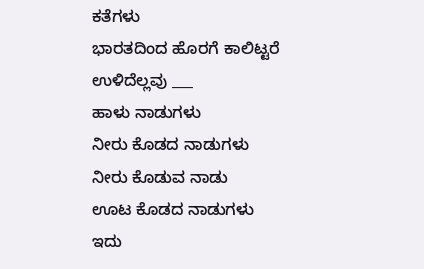ಕತೆಗಳು
ಭಾರತದಿಂದ ಹೊರಗೆ ಕಾಲಿಟ್ಟರೆ ಉಳಿದೆಲ್ಲವು ___
ಹಾಳು ನಾಡುಗಳು
ನೀರು ಕೊಡದ ನಾಡುಗಳು
ನೀರು ಕೊಡುವ ನಾಡು
ಊಟ ಕೊಡದ ನಾಡುಗಳು
ಇದು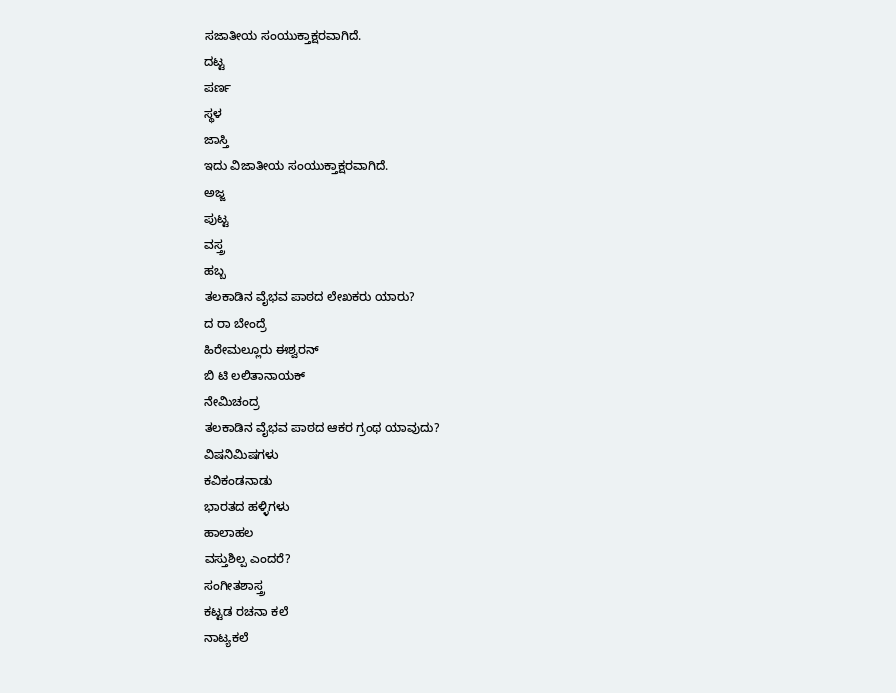ಸಜಾತೀಯ ಸಂಯುಕ್ತಾಕ್ಷರವಾಗಿದೆ.
ದಟ್ಟ
ಪರ್ಣ
ಸ್ಥಳ
ಜಾಸ್ತಿ
ಇದು ವಿಜಾತೀಯ ಸಂಯುಕ್ತಾಕ್ಷರವಾಗಿದೆ.
ಅಜ್ಜ
ಪುಟ್ಟ
ವಸ್ತ್ರ
ಹಬ್ಬ
ತಲಕಾಡಿನ ವೈಭವ ಪಾಠದ ಲೇಖಕರು ಯಾರು?
ದ ರಾ ಬೇಂದ್ರೆ
ಹಿರೇಮಲ್ಲೂರು ಈಶ್ವರನ್
ಬಿ ಟಿ ಲಲಿತಾನಾಯಕ್
ನೇಮಿಚಂದ್ರ
ತಲಕಾಡಿನ ವೈಭವ ಪಾಠದ ಆಕರ ಗ್ರಂಥ ಯಾವುದು?
ವಿಷನಿಮಿಷಗಳು
ಕವಿಕಂಡನಾಡು
ಭಾರತದ ಹಳ್ಳಿಗಳು
ಹಾಲಾಹಲ
ವಸ್ತುಶಿಲ್ಪ ಎಂದರೆ?
ಸಂಗೀತಶಾಸ್ತ್ರ
ಕಟ್ಟಡ ರಚನಾ ಕಲೆ
ನಾಟ್ಯಕಲೆ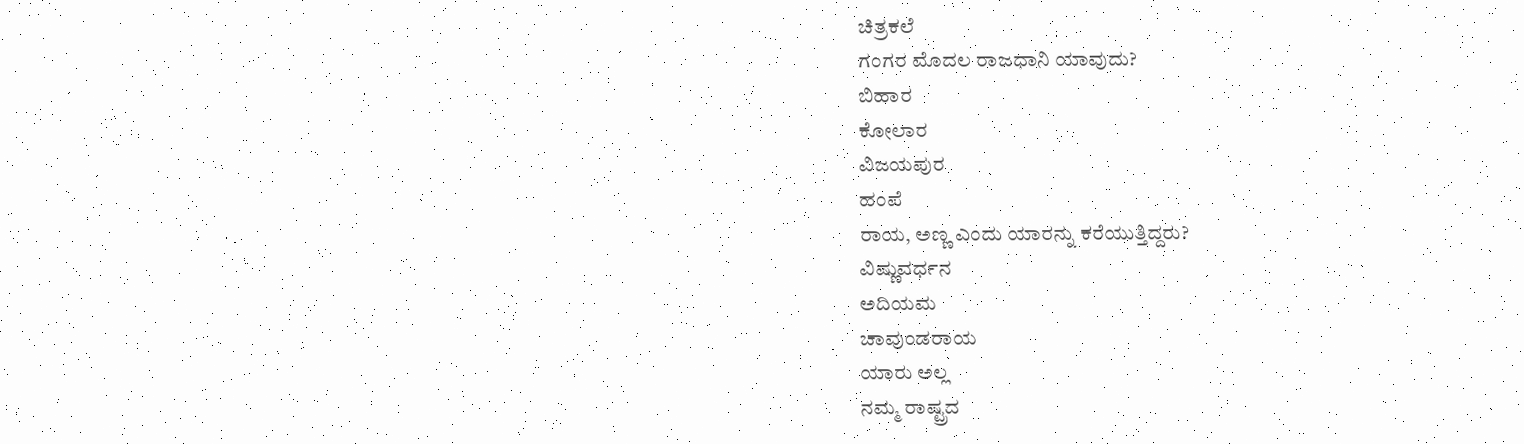ಚಿತ್ರಕಲೆ
ಗಂಗರ ಮೊದಲ ರಾಜಧಾನಿ ಯಾವುದು?
ಬಿಹಾರ
ಕೋಲಾರ
ವಿಜಯಪುರ
ಹಂಪೆ
ರಾಯ, ಅಣ್ಣ ಎಂದು ಯಾರನ್ನು ಕರೆಯುತ್ತಿದ್ದರು?
ವಿಷ್ಣುವರ್ಧನ
ಅದಿಯಮ
ಚಾವುಂಡರಾಯ
ಯಾರು ಅಲ್ಲ
ನಮ್ಮ ರಾಷ್ಟ್ರದ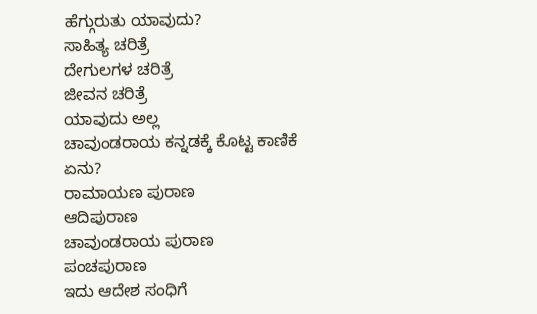ಹೆಗ್ಗುರುತು ಯಾವುದು?
ಸಾಹಿತ್ಯ ಚರಿತ್ರೆ
ದೇಗುಲಗಳ ಚರಿತ್ರೆ
ಜೀವನ ಚರಿತ್ರೆ
ಯಾವುದು ಅಲ್ಲ
ಚಾವುಂಡರಾಯ ಕನ್ನಡಕ್ಕೆ ಕೊಟ್ಟ ಕಾಣಿಕೆ ಏನು?
ರಾಮಾಯಣ ಪುರಾಣ
ಆದಿಪುರಾಣ
ಚಾವುಂಡರಾಯ ಪುರಾಣ
ಪಂಚಪುರಾಣ
ಇದು ಆದೇಶ ಸಂಧಿಗೆ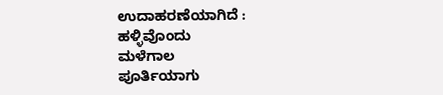ಉದಾಹರಣೆಯಾಗಿದೆ :
ಹಳ್ಳಿವೊಂದು
ಮಳೆಗಾಲ
ಪೂರ್ತಿಯಾಗು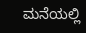ಮನೆಯಲ್ಲಿ